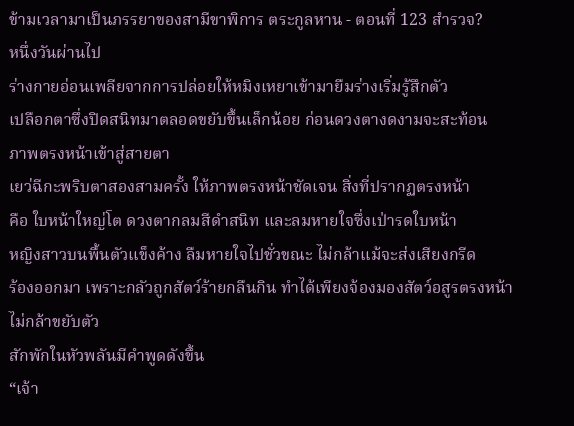ข้ามเวลามาเป็นภรรยาของสามีขาพิการ ตระกูลหาน - ตอนที่ 123 สำรวจ?
หนึ่งวันผ่านไป
ร่างกายอ่อนเพลียจากการปล่อยให้หมิงเหยาเข้ามายืมร่างเริ่มรู้สึกตัว
เปลือกตาซึ่งปิดสนิทมาตลอดขยับขึ้นเล็กน้อย ก่อนดวงตางดงามจะสะท้อน
ภาพตรงหน้าเข้าสู่สายตา
เยว่ฉีกะพริบตาสองสามครั้ง ให้ภาพตรงหน้าชัดเจน สิ่งที่ปรากฏตรงหน้า
คือ ใบหน้าใหญ่โต ดวงตากลมสีดำสนิท และลมหายใจซึ่งเป่ารดใบหน้า
หญิงสาวบนพื้นตัวแข็งค้าง ลืมหายใจไปชั่วขณะ ไม่กล้าแม้จะส่งเสียงกรีด
ร้องออกมา เพราะกลัวถูกสัตว์ร้ายกลืนกิน ทำได้เพียงจ้องมองสัตว์อสูรตรงหน้า
ไม่กล้าขยับตัว
สักพักในหัวพลันมีคำพูดดังขึ้น
“เจ้า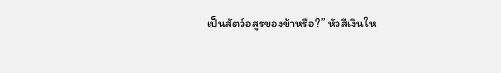เป็นสัตว์อสูรของข้าหรือ?” หัวสีเงินให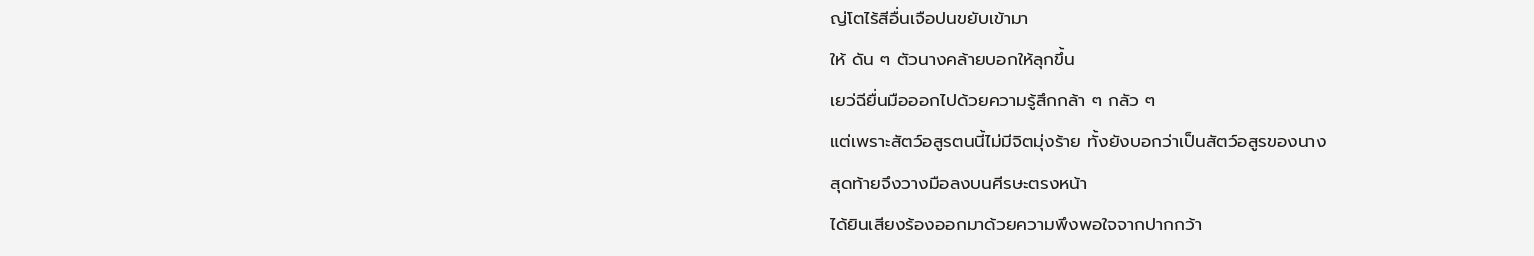ญ่โตไร้สีอื่นเจือปนขยับเข้ามา
ให้ ดัน ๆ ตัวนางคล้ายบอกให้ลุกขึ้น
เยว่ฉียื่นมือออกไปด้วยความรู้สึกกล้า ๆ กลัว ๆ
แต่เพราะสัตว์อสูรตนนี้ไม่มีจิตมุ่งร้าย ทั้งยังบอกว่าเป็นสัตว์อสูรของนาง
สุดท้ายจึงวางมือลงบนศีรษะตรงหน้า
ได้ยินเสียงร้องออกมาด้วยความพึงพอใจจากปากกว้า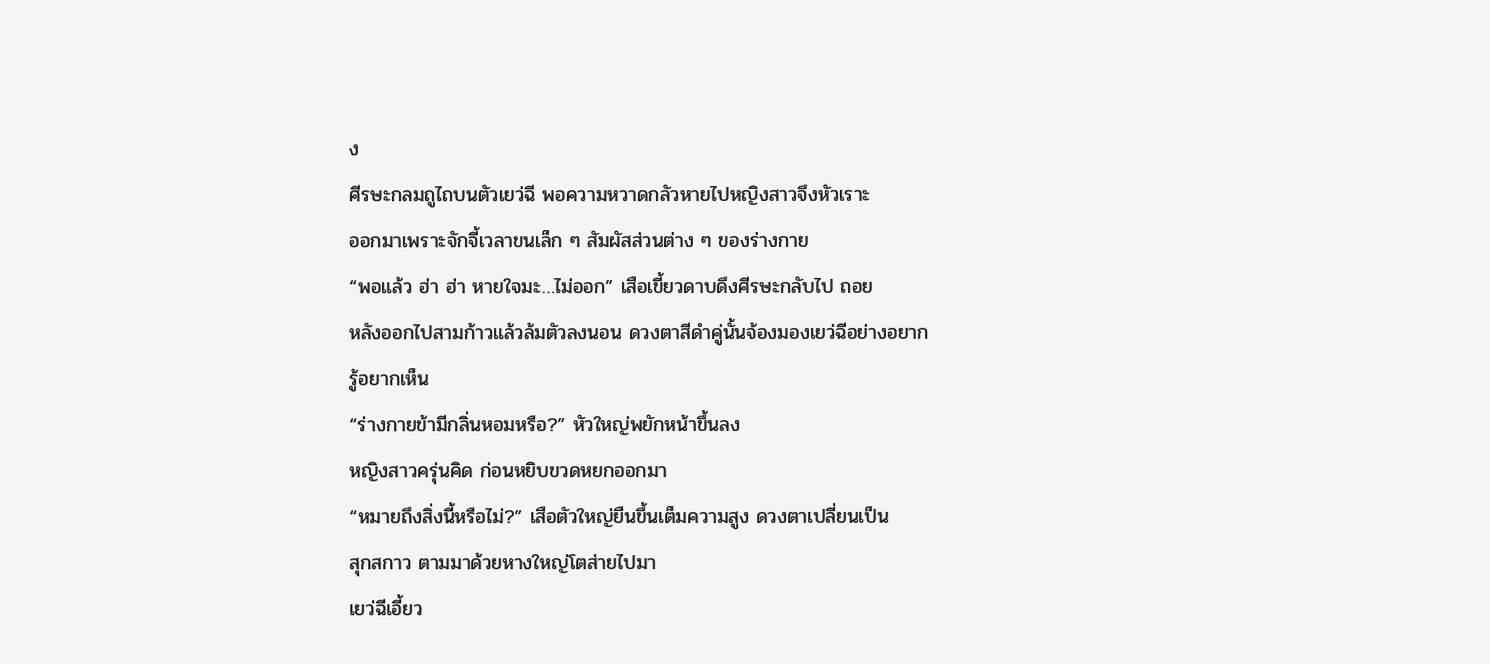ง
ศีรษะกลมถูไถบนตัวเยว่ฉี พอความหวาดกลัวหายไปหญิงสาวจึงหัวเราะ
ออกมาเพราะจักจี้เวลาขนเล็ก ๆ สัมผัสส่วนต่าง ๆ ของร่างกาย
“พอแล้ว ฮ่า ฮ่า หายใจมะ…ไม่ออก” เสือเขี้ยวดาบดึงศีรษะกลับไป ถอย
หลังออกไปสามก้าวแล้วล้มตัวลงนอน ดวงตาสีดำคู่นั้นจ้องมองเยว่ฉีอย่างอยาก
รู้อยากเห็น
“ร่างกายข้ามีกลิ่นหอมหรือ?” หัวใหญ่พยักหน้าขึ้นลง
หญิงสาวครุ่นคิด ก่อนหยิบขวดหยกออกมา
“หมายถึงสิ่งนี้หรือไม่?” เสือตัวใหญ่ยืนขึ้นเต็มความสูง ดวงตาเปลี่ยนเป็น
สุกสกาว ตามมาด้วยหางใหญ่โตส่ายไปมา
เยว่ฉีเอี้ยว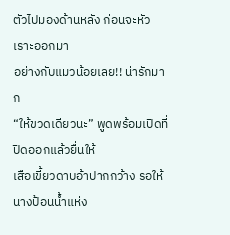ตัวไปมองด้านหลัง ก่อนจะหัวเราะออกมา
อย่างกับแมวน้อยเลย!! น่ารักมาก
“ให้ขวดเดียวนะ” พูดพร้อมเปิดที่ปิดออกแล้วยื่นให้
เสือเขี้ยวดาบอ้าปากกว้าง รอให้นางป้อนน้ำแห่ง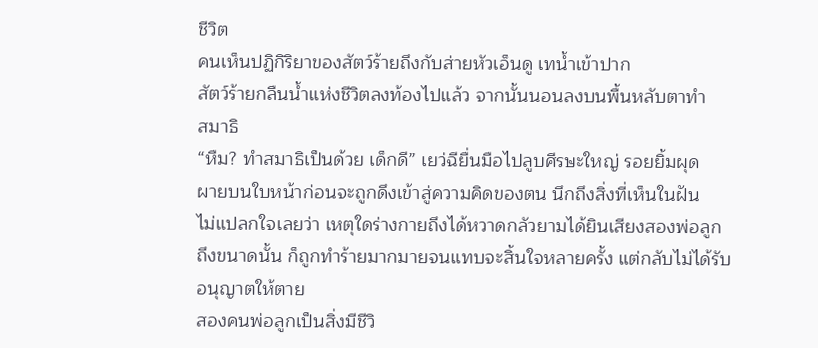ชีวิต
คนเห็นปฏิกิริยาของสัตว์ร้ายถึงกับส่ายหัวเอ็นดู เทน้ำเข้าปาก
สัตว์ร้ายกลืนน้ำแห่งชีวิตลงท้องไปแล้ว จากนั้นนอนลงบนพื้นหลับตาทำ
สมาธิ
“หืม? ทำสมาธิเป็นด้วย เด็กดี” เยว่ฉียื่นมือไปลูบศีรษะใหญ่ รอยยิ้มผุด
ผายบนใบหน้าก่อนจะถูกดึงเข้าสู่ความคิดของตน นึกถึงสิ่งที่เห็นในฝัน
ไม่แปลกใจเลยว่า เหตุใดร่างกายถึงได้หวาดกลัวยามได้ยินเสียงสองพ่อลูก
ถึงขนาดนั้น ก็ถูกทำร้ายมากมายจนแทบจะสิ้นใจหลายครั้ง แต่กลับไม่ได้รับ
อนุญาตให้ตาย
สองคนพ่อลูกเป็นสิ่งมีชีวิ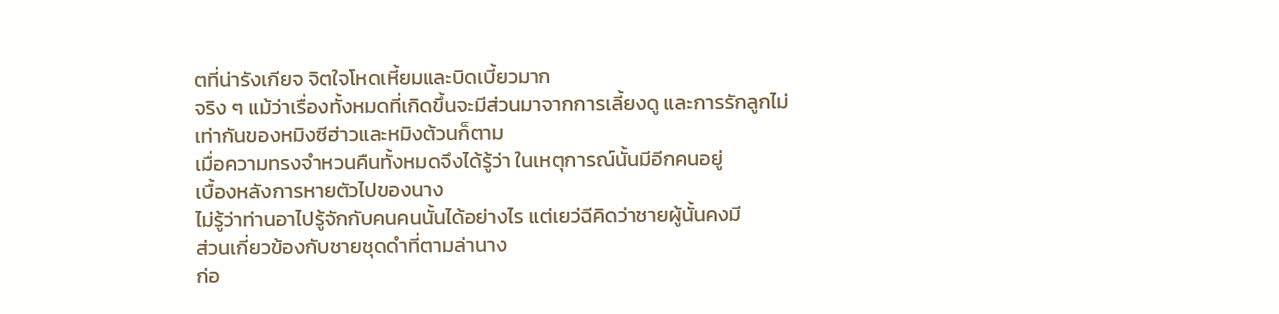ตที่น่ารังเกียจ จิตใจโหดเหี้ยมและบิดเบี้ยวมาก
จริง ๆ แม้ว่าเรื่องทั้งหมดที่เกิดขึ้นจะมีส่วนมาจากการเลี้ยงดู และการรักลูกไม่
เท่ากันของหมิงซีฮ่าวและหมิงต้วนก็ตาม
เมื่อความทรงจำหวนคืนทั้งหมดจึงได้รู้ว่า ในเหตุการณ์นั้นมีอีกคนอยู่
เบื้องหลังการหายตัวไปของนาง
ไม่รู้ว่าท่านอาไปรู้จักกับคนคนนั้นได้อย่างไร แต่เยว่ฉีคิดว่าชายผู้นั้นคงมี
ส่วนเกี่ยวข้องกับชายชุดดำที่ตามล่านาง
ก่อ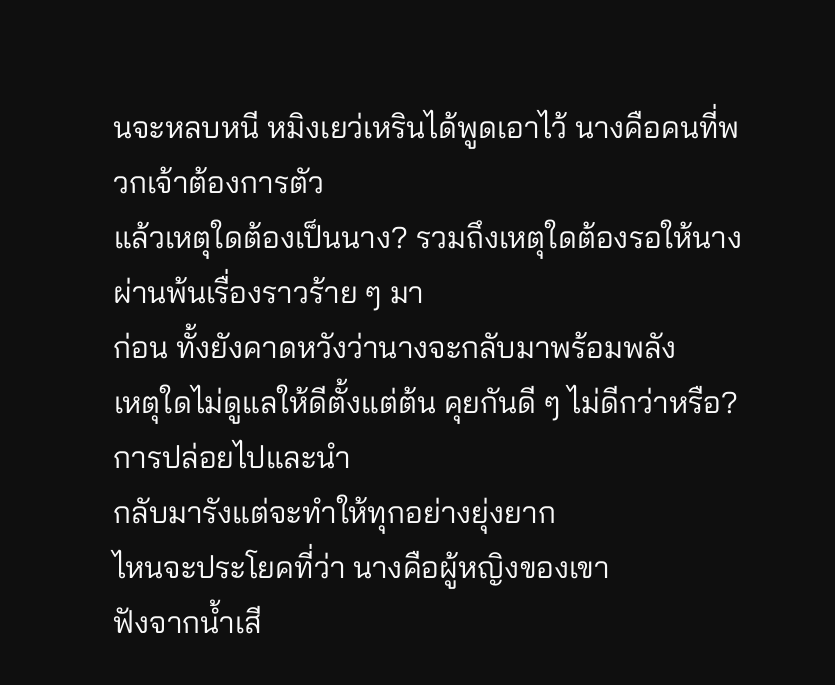นจะหลบหนี หมิงเยว่เหรินได้พูดเอาไว้ นางคือคนที่พวกเจ้าต้องการตัว
แล้วเหตุใดต้องเป็นนาง? รวมถึงเหตุใดต้องรอให้นางผ่านพ้นเรื่องราวร้าย ๆ มา
ก่อน ทั้งยังคาดหวังว่านางจะกลับมาพร้อมพลัง
เหตุใดไม่ดูแลให้ดีตั้งแต่ต้น คุยกันดี ๆ ไม่ดีกว่าหรือ? การปล่อยไปและนำ
กลับมารังแต่จะทำให้ทุกอย่างยุ่งยาก
ไหนจะประโยคที่ว่า นางคือผู้หญิงของเขา
ฟังจากน้ำเสี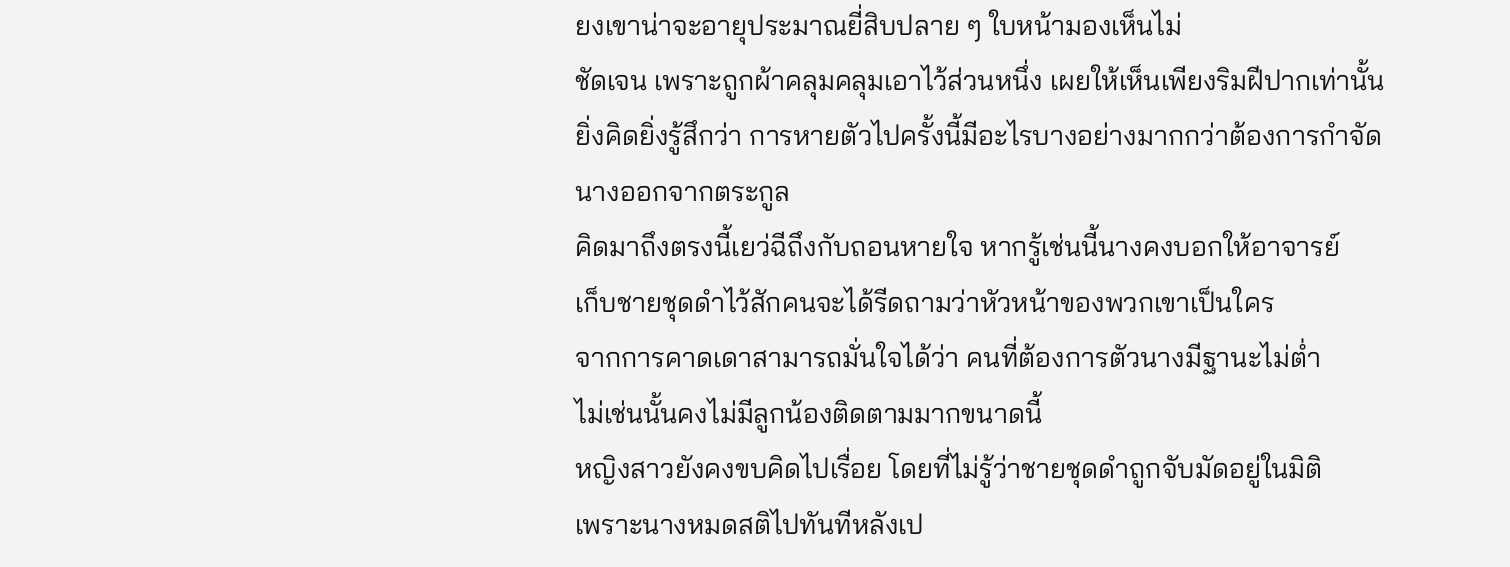ยงเขาน่าจะอายุประมาณยี่สิบปลาย ๆ ใบหน้ามองเห็นไม่
ชัดเจน เพราะถูกผ้าคลุมคลุมเอาไว้ส่วนหนึ่ง เผยให้เห็นเพียงริมฝีปากเท่านั้น
ยิ่งคิดยิ่งรู้สึกว่า การหายตัวไปครั้งนี้มีอะไรบางอย่างมากกว่าต้องการกำจัด
นางออกจากตระกูล
คิดมาถึงตรงนี้เยว่ฉีถึงกับถอนหายใจ หากรู้เช่นนี้นางคงบอกให้อาจารย์
เก็บชายชุดดำไว้สักคนจะได้รีดถามว่าหัวหน้าของพวกเขาเป็นใคร
จากการคาดเดาสามารถมั่นใจได้ว่า คนที่ต้องการตัวนางมีฐานะไม่ต่ำ
ไม่เช่นนั้นคงไม่มีลูกน้องติดตามมากขนาดนี้
หญิงสาวยังคงขบคิดไปเรื่อย โดยที่ไม่รู้ว่าชายชุดดำถูกจับมัดอยู่ในมิติ
เพราะนางหมดสติไปทันทีหลังเป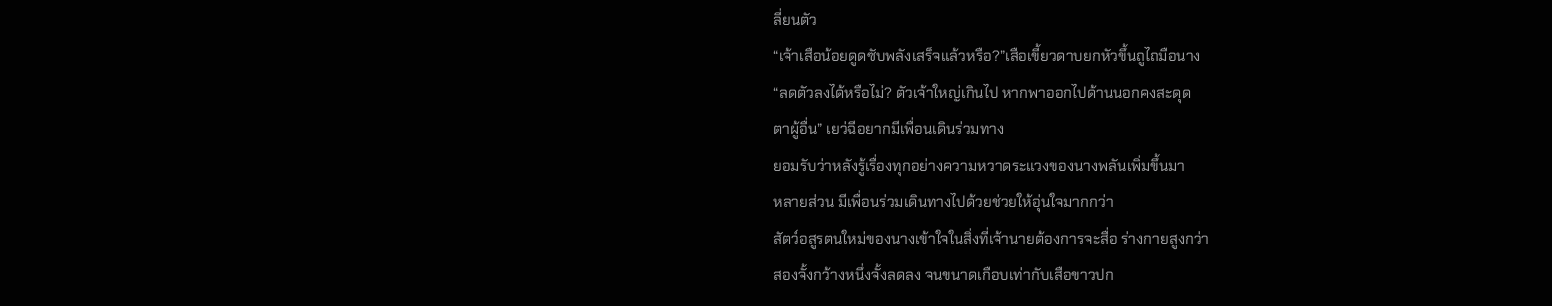ลี่ยนตัว
“เจ้าเสือน้อยดูดซับพลังเสร็จแล้วหรือ?”เสือเขี้ยวดาบยกหัวขึ้นถูไถมือนาง
“ลดตัวลงได้หรือไม่? ตัวเจ้าใหญ่เกินไป หากพาออกไปด้านนอกคงสะดุด
ตาผู้อื่น” เยว่ฉีอยากมีเพื่อนเดินร่วมทาง
ยอมรับว่าหลังรู้เรื่องทุกอย่างความหวาดระแวงของนางพลันเพิ่มขึ้นมา
หลายส่วน มีเพื่อนร่วมเดินทางไปด้วยช่วยให้อุ่นใจมากกว่า
สัตว์อสูรตนใหม่ของนางเข้าใจในสิ่งที่เจ้านายต้องการจะสื่อ ร่างกายสูงกว่า
สองจั้งกว้างหนึ่งจั้งลดลง จนขนาดเกือบเท่ากับเสือขาวปก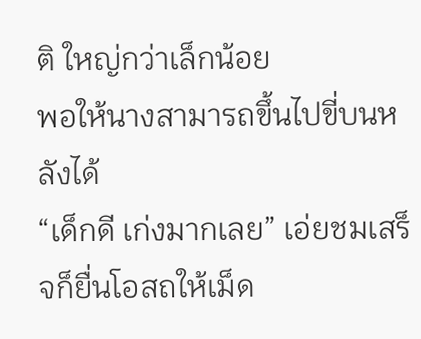ติ ใหญ่กว่าเล็กน้อย
พอให้นางสามารถขึ้นไปขี่บนหลังได้
“เด็กดี เก่งมากเลย” เอ่ยชมเสร็จก็ยื่นโอสถให้เม็ด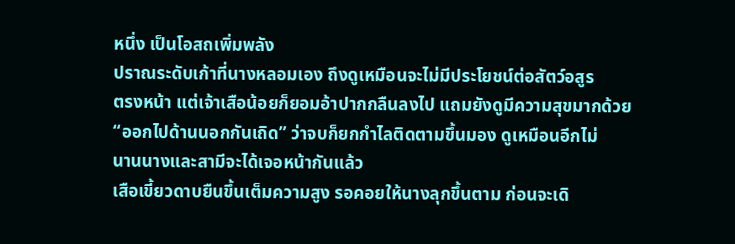หนึ่ง เป็นโอสถเพิ่มพลัง
ปราณระดับเก้าที่นางหลอมเอง ถึงดูเหมือนจะไม่มีประโยชน์ต่อสัตว์อสูร
ตรงหน้า แต่เจ้าเสือน้อยก็ยอมอ้าปากกลืนลงไป แถมยังดูมีความสุขมากด้วย
“ออกไปด้านนอกกันเถิด” ว่าจบก็ยกกำไลติดตามขึ้นมอง ดูเหมือนอีกไม่
นานนางและสามีจะได้เจอหน้ากันแล้ว
เสือเขี้ยวดาบยืนขึ้นเต็มความสูง รอคอยให้นางลุกขึ้นตาม ก่อนจะเดิ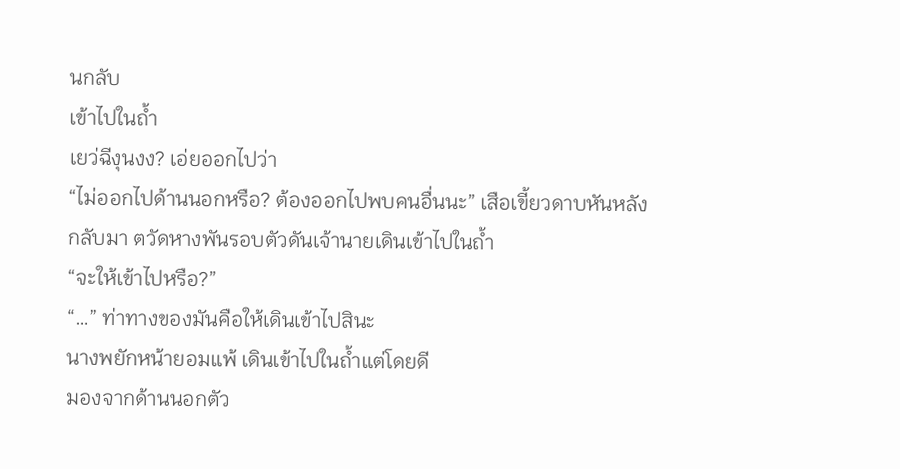นกลับ
เข้าไปในถ้ำ
เยว่ฉีงุนงง? เอ่ยออกไปว่า
“ไม่ออกไปด้านนอกหรือ? ต้องออกไปพบคนอื่นนะ” เสือเขี้ยวดาบหันหลัง
กลับมา ตวัดหางพันรอบตัวดันเจ้านายเดินเข้าไปในถ้ำ
“จะให้เข้าไปหรือ?”
“…” ท่าทางของมันคือให้เดินเข้าไปสินะ
นางพยักหน้ายอมแพ้ เดินเข้าไปในถ้ำแต่โดยดี
มองจากด้านนอกตัว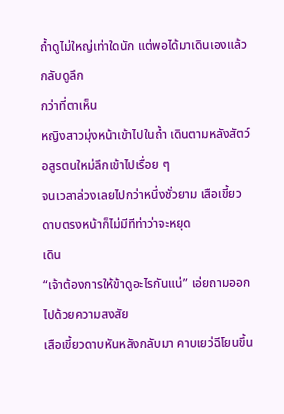ถ้ำดูไม่ใหญ่เท่าใดนัก แต่พอได้มาเดินเองแล้วกลับดูลึก
กว่าที่ตาเห็น
หญิงสาวมุ่งหน้าเข้าไปในถ้ำ เดินตามหลังสัตว์อสูรตนใหม่ลึกเข้าไปเรื่อย ๆ
จนเวลาล่วงเลยไปกว่าหนึ่งชั่วยาม เสือเขี้ยวดาบตรงหน้าก็ไม่มีทีท่าว่าจะหยุด
เดิน
“เจ้าต้องการให้ข้าดูอะไรกันแน่” เอ่ยถามออกไปด้วยความสงสัย
เสือเขี้ยวดาบหันหลังกลับมา คาบเยว่ฉีโยนขึ้น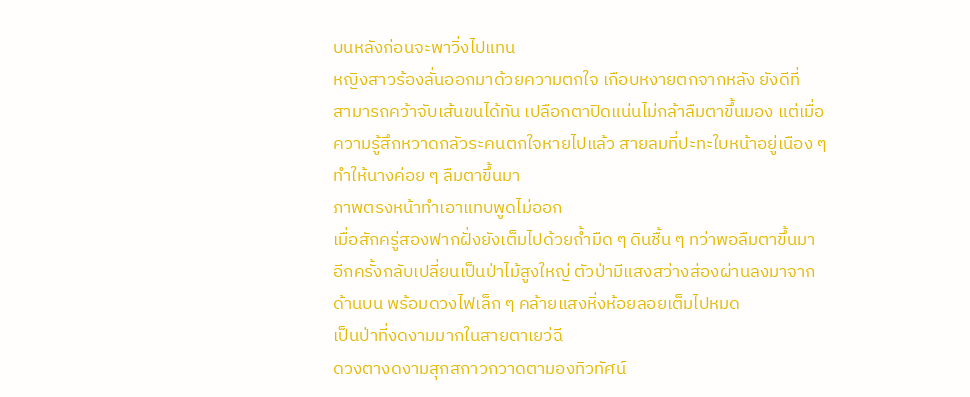บนหลังก่อนจะพาวิ่งไปแทน
หญิงสาวร้องลั่นออกมาด้วยความตกใจ เกือบหงายตกจากหลัง ยังดีที่
สามารถคว้าจับเส้นขนได้ทัน เปลือกตาปิดแน่นไม่กล้าลืมตาขึ้นมอง แต่เมื่อ
ความรู้สึกหวาดกลัวระคนตกใจหายไปแล้ว สายลมที่ปะทะใบหน้าอยู่เนือง ๆ
ทำให้นางค่อย ๆ ลืมตาขึ้นมา
ภาพตรงหน้าทำเอาแทบพูดไม่ออก
เมื่อสักครู่สองฟากฝั่งยังเต็มไปด้วยถ้ำมืด ๆ ดินชื้น ๆ ทว่าพอลืมตาขึ้นมา
อีกครั้งกลับเปลี่ยนเป็นป่าไม้สูงใหญ่ ตัวป่ามีแสงสว่างส่องผ่านลงมาจาก
ด้านบน พร้อมดวงไฟเล็ก ๆ คล้ายแสงหิ่งห้อยลอยเต็มไปหมด
เป็นป่าที่งดงามมากในสายตาเยว่ฉี
ดวงตางดงามสุกสกาวกวาดตามองทิวทัศน์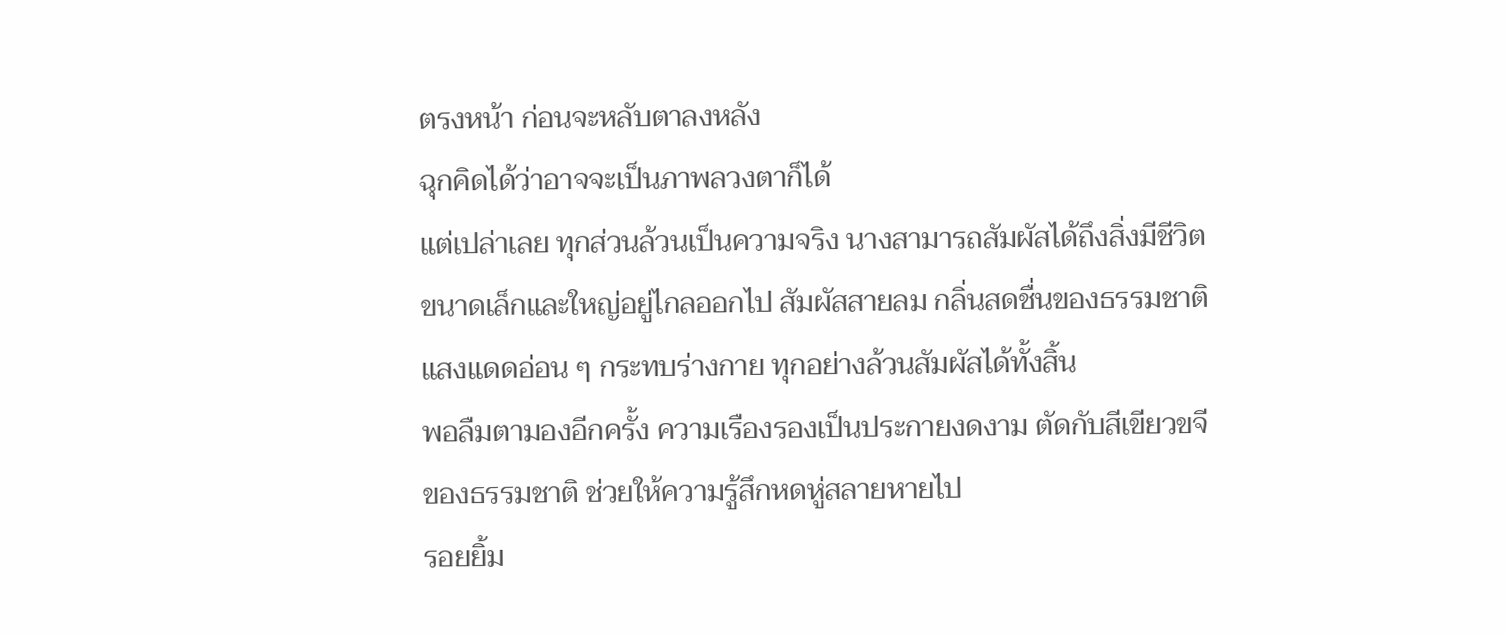ตรงหน้า ก่อนจะหลับตาลงหลัง
ฉุกคิดได้ว่าอาจจะเป็นภาพลวงตาก็ได้
แต่เปล่าเลย ทุกส่วนล้วนเป็นความจริง นางสามารถสัมผัสได้ถึงสิ่งมีชีวิต
ขนาดเล็กและใหญ่อยู่ไกลออกไป สัมผัสสายลม กลิ่นสดชื่นของธรรมชาติ
แสงแดดอ่อน ๆ กระทบร่างกาย ทุกอย่างล้วนสัมผัสได้ทั้งสิ้น
พอลืมตามองอีกครั้ง ความเรืองรองเป็นประกายงดงาม ตัดกับสีเขียวขจี
ของธรรมชาติ ช่วยให้ความรู้สึกหดหู่สลายหายไป
รอยยิ้ม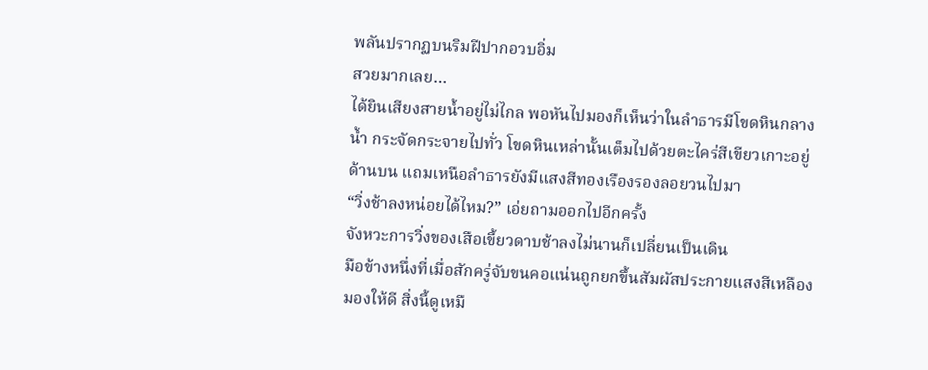พลันปรากฏบนริมฝีปากอวบอิ่ม
สวยมากเลย…
ได้ยินเสียงสายน้ำอยู่ไม่ไกล พอหันไปมองก็เห็นว่าในลำธารมีโขดหินกลาง
น้ำ กระจัดกระจายไปทั่ว โขดหินเหล่านั้นเต็มไปด้วยตะไคร่สีเขียวเกาะอยู่
ด้านบน แถมเหนือลำธารยังมีแสงสีทองเรืองรองลอยวนไปมา
“วิ่งช้าลงหน่อยได้ไหม?” เอ่ยถามออกไปอีกครั้ง
จังหวะการวิ่งของเสือเขี้ยวดาบช้าลงไม่นานก็เปลี่ยนเป็นเดิน
มือข้างหนึ่งที่เมื่อสักครู่จับขนคอแน่นถูกยกขึ้นสัมผัสประกายแสงสีเหลือง
มองให้ดี สิ่งนี้ดูเหมื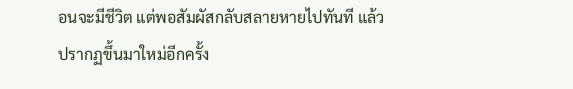อนจะมีชีวิต แต่พอสัมผัสกลับสลายหายไปทันที แล้ว
ปรากฏขึ้นมาใหม่อีกครั้ง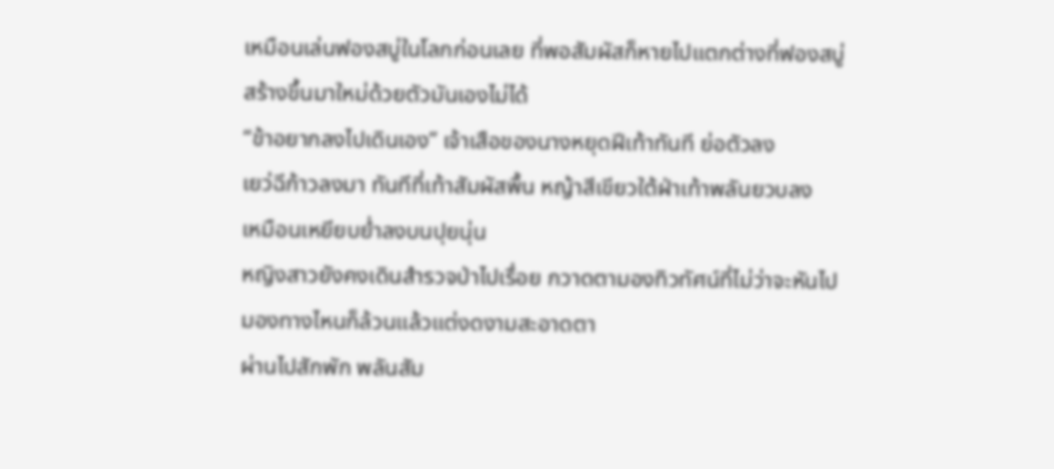เหมือนเล่นฟองสบู่ในโลกก่อนเลย ที่พอสัมผัสก็หายไปแตกต่างที่ฟองสบู่
สร้างขึ้นมาใหม่ด้วยตัวมันเองไม่ได้
“ข้าอยากลงไปเดินเอง” เจ้าเสือของนางหยุดฝีเท้าทันที ย่อตัวลง
เยว่ฉีก้าวลงมา ทันทีที่เท้าสัมผัสพื้น หญ้าสีเขียวใต้ฝ่าเท้าพลันยวบลง
เหมือนเหยียบย่ำลงบนปุยนุ่น
หญิงสาวยังคงเดินสำรวจป่าไปเรื่อย กวาดตามองทิวทัศน์ที่ไม่ว่าจะหันไป
มองทางไหนก็ล้วนแล้วแต่งดงามสะอาดตา
ผ่านไปสักพัก พลันสัม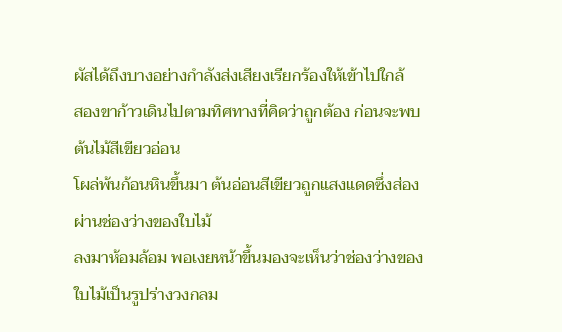ผัสได้ถึงบางอย่างกำลังส่งเสียงเรียกร้องให้เข้าไปใกล้
สองขาก้าวเดินไปตามทิศทางที่คิดว่าถูกต้อง ก่อนจะพบ ต้นไม้สีเขียวอ่อน
โผล่พ้นก้อนหินขึ้นมา ต้นอ่อนสีเขียวถูกแสงแดดซึ่งส่องผ่านช่องว่างของใบไม้
ลงมาห้อมล้อม พอเงยหน้าขึ้นมองจะเห็นว่าช่องว่างของใบไม้เป็นรูปร่างวงกลม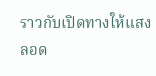ราวกับเปิดทางให้แสงลอด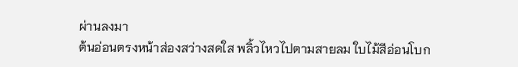ผ่านลงมา
ต้นอ่อนตรงหน้าส่องสว่างสดใส พลิ้วไหวไปตามสายลม ใบไม้สีอ่อนโบก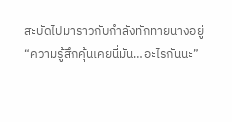สะบัดไปมาราวกับกำลังทักทายนางอยู่
“ความรู้สึกคุ้นเคยนี่มัน…อะไรกันนะ”